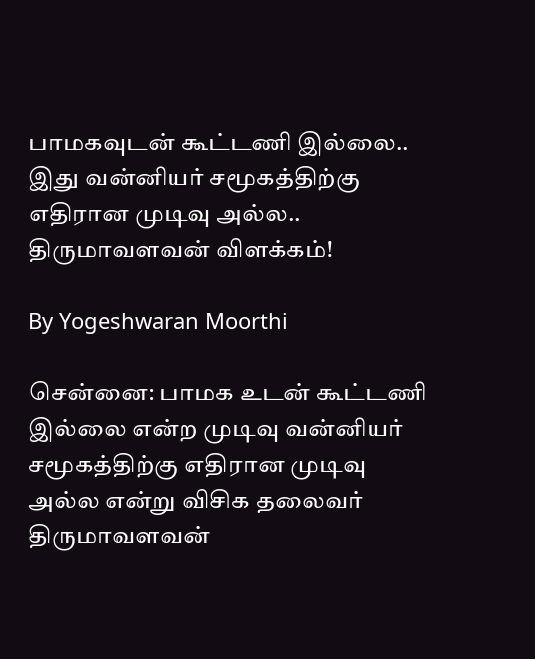பாமகவுடன் கூட்டணி இல்லை.. இது வன்னியர் சமூகத்திற்கு எதிரான முடிவு அல்ல.. திருமாவளவன் விளக்கம்!

By Yogeshwaran Moorthi

சென்னை: பாமக உடன் கூட்டணி இல்லை என்ற முடிவு வன்னியர் சமூகத்திற்கு எதிரான முடிவு அல்ல என்று விசிக தலைவர் திருமாவளவன்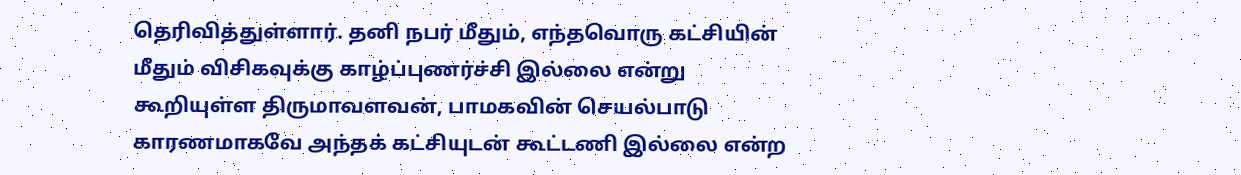தெரிவித்துள்ளார். தனி நபர் மீதும், எந்தவொரு கட்சியின் மீதும் விசிகவுக்கு காழ்ப்புணர்ச்சி இல்லை என்று கூறியுள்ள திருமாவளவன், பாமகவின் செயல்பாடு காரணமாகவே அந்தக் கட்சியுடன் கூட்டணி இல்லை என்ற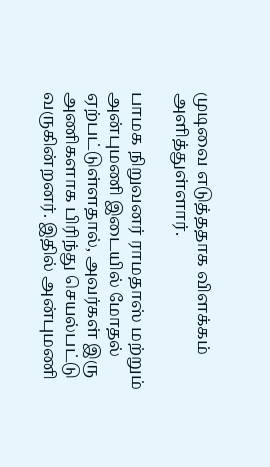முடிவை எடுத்ததாக விளக்கம் அளித்துள்ளார்.

பாமக நிறுவனர் ராமதாஸ் மற்றும் அன்புமணி இடையில் மோதல் ஏற்பட்டுள்ளதால், அவர்கள் இரு அணிகளாக பிரிந்து செயல்பட்டு வருகின்றனர். இதில் அன்புமணி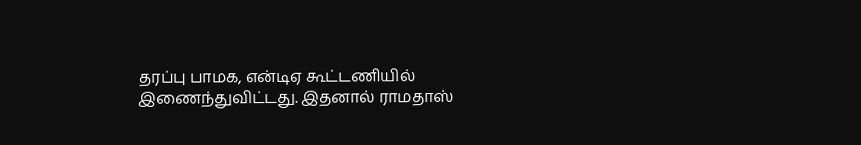தரப்பு பாமக, என்டிஏ கூட்டணியில் இணைந்துவிட்டது. இதனால் ராமதாஸ்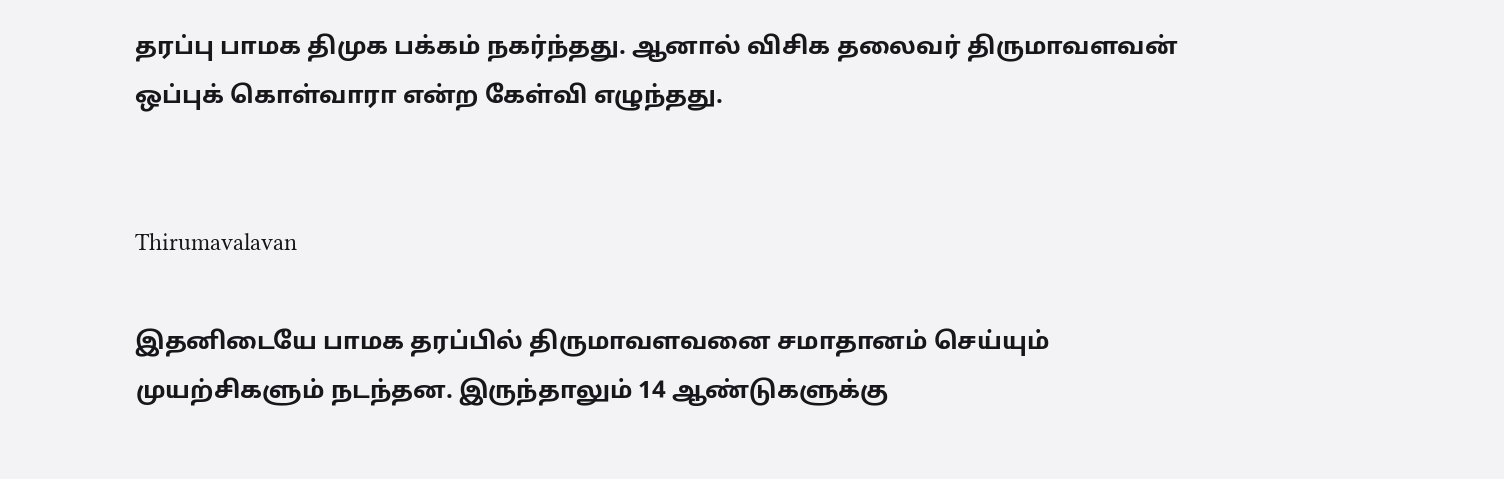தரப்பு பாமக திமுக பக்கம் நகர்ந்தது. ஆனால் விசிக தலைவர் திருமாவளவன் ஒப்புக் கொள்வாரா என்ற கேள்வி எழுந்தது.


Thirumavalavan

இதனிடையே பாமக தரப்பில் திருமாவளவனை சமாதானம் செய்யும் முயற்சிகளும் நடந்தன. இருந்தாலும் 14 ஆண்டுகளுக்கு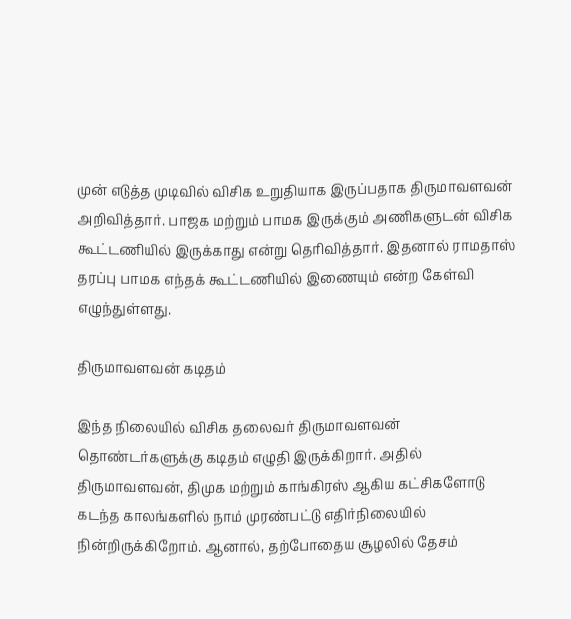முன் எடுத்த முடிவில் விசிக உறுதியாக இருப்பதாக திருமாவளவன் அறிவித்தார். பாஜக மற்றும் பாமக இருக்கும் அணிகளுடன் விசிக கூட்டணியில் இருக்காது என்று தெரிவித்தார். இதனால் ராமதாஸ் தரப்பு பாமக எந்தக் கூட்டணியில் இணையும் என்ற கேள்வி எழுந்துள்ளது.

திருமாவளவன் கடிதம்

இந்த நிலையில் விசிக தலைவர் திருமாவளவன் தொண்டர்களுக்கு கடிதம் எழுதி இருக்கிறார். அதில் திருமாவளவன், திமுக மற்றும் காங்கிரஸ் ஆகிய கட்சிகளோடு கடந்த காலங்களில் நாம் முரண்பட்டு எதிர்நிலையில் நின்றிருக்கிறோம். ஆனால், தற்போதைய சூழலில் தேசம்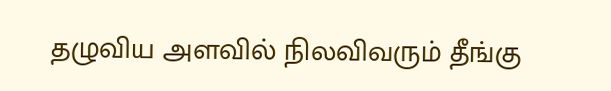தழுவிய அளவில் நிலவிவரும் தீங்கு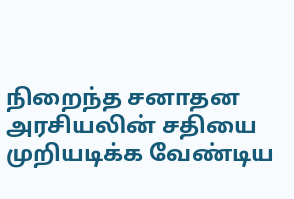நிறைந்த சனாதன அரசியலின் சதியை முறியடிக்க வேண்டிய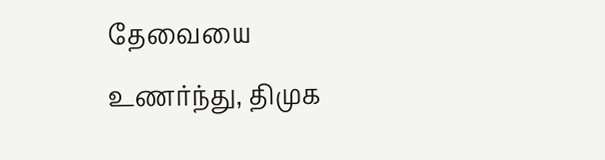தேவையை உணர்ந்து, திமுக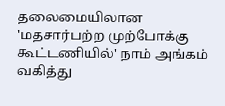தலைமையிலான 'மதசார்பற்ற முற்போக்கு கூட்டணியில்' நாம் அங்கம் வகித்து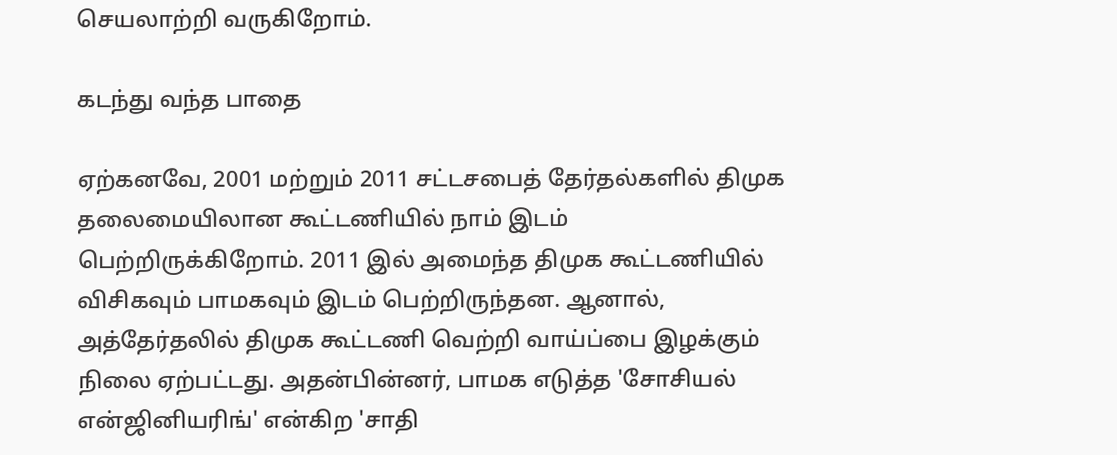செயலாற்றி வருகிறோம்.

கடந்து வந்த பாதை

ஏற்கனவே, 2001 மற்றும் 2011 சட்டசபைத் தேர்தல்களில் திமுக தலைமையிலான கூட்டணியில் நாம் இடம் பெற்றிருக்கிறோம். 2011 இல் அமைந்த திமுக கூட்டணியில் விசிகவும் பாமகவும் இடம் பெற்றிருந்தன. ஆனால், அத்தேர்தலில் திமுக கூட்டணி வெற்றி வாய்ப்பை இழக்கும் நிலை ஏற்பட்டது. அதன்பின்னர், பாமக எடுத்த 'சோசியல் என்ஜினியரிங்' என்கிற 'சாதி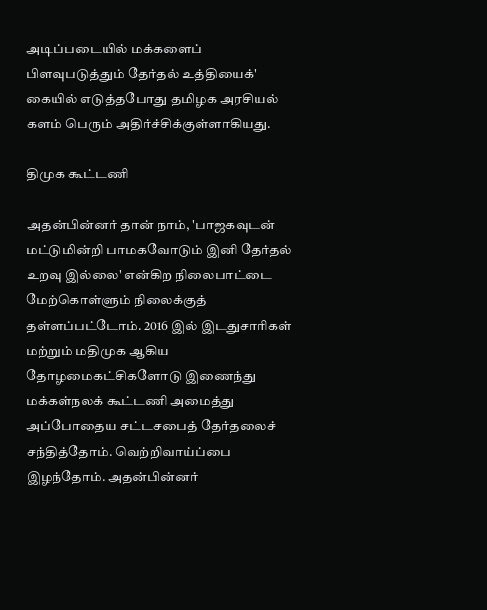அடிப்படையில் மக்களைப் பிளவுபடுத்தும் தேர்தல் உத்தியைக்' கையில் எடுத்தபோது தமிழக அரசியல் களம் பெரும் அதிர்ச்சிக்குள்ளாகியது.

திமுக கூட்டணி

அதன்பின்னர் தான் நாம், 'பாஜகவுடன் மட்டுமின்றி பாமகவோடும் இனி தேர்தல் உறவு இல்லை' என்கிற நிலைபாட்டை மேற்கொள்ளும் நிலைக்குத் தள்ளப்பட்டோம். 2016 இல் இடதுசாரிகள் மற்றும் மதிமுக ஆகிய தோழமைகட்சிகளோடு இணைந்து மக்கள்நலக் கூட்டணி அமைத்து அப்போதைய சட்டசபைத் தேர்தலைச் சந்தித்தோம். வெற்றிவாய்ப்பை இழந்தோம். அதன்பின்னர்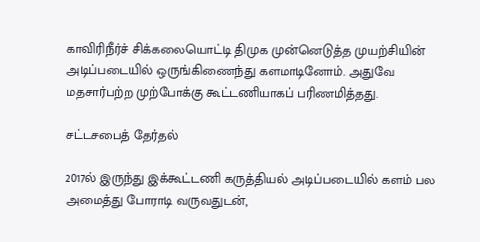காவிரிநீர்ச் சிக்கலையொட்டி திமுக முன்னெடுத்த முயற்சியின் அடிப்படையில் ஒருங்கிணைந்து களமாடினோம். அதுவே மதசார்பற்ற முற்போக்கு கூட்டணியாகப் பரிணமித்தது.

சட்டசபைத் தேர்தல்

2017ல் இருந்து இக்கூட்டணி கருத்தியல் அடிப்படையில் களம் பல அமைத்து போராடி வருவதுடன்,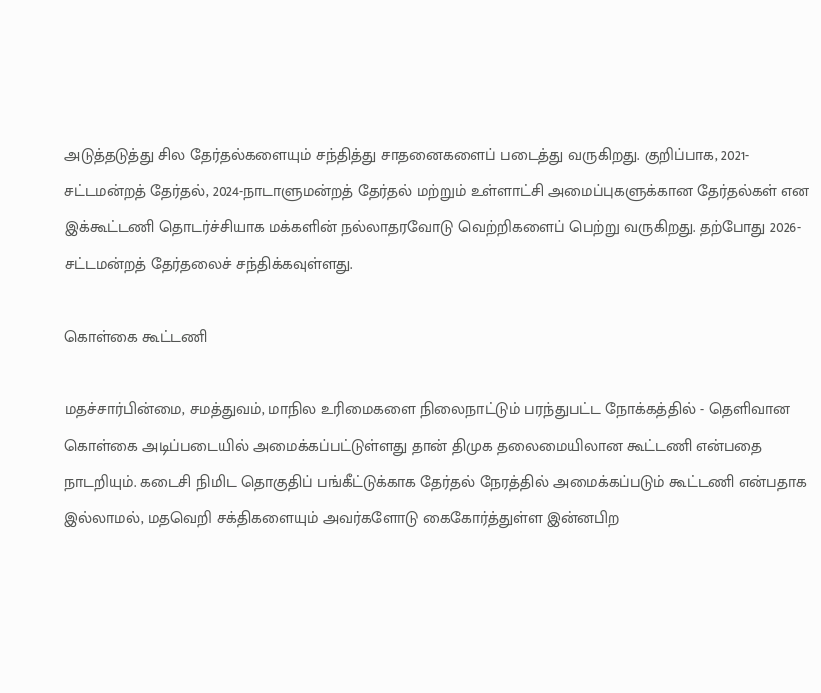அடுத்தடுத்து சில தேர்தல்களையும் சந்தித்து சாதனைகளைப் படைத்து வருகிறது. குறிப்பாக, 2021-சட்டமன்றத் தேர்தல், 2024-நாடாளுமன்றத் தேர்தல் மற்றும் உள்ளாட்சி அமைப்புகளுக்கான தேர்தல்கள் என இக்கூட்டணி தொடர்ச்சியாக மக்களின் நல்லாதரவோடு வெற்றிகளைப் பெற்று வருகிறது. தற்போது 2026-சட்டமன்றத் தேர்தலைச் சந்திக்கவுள்ளது.

கொள்கை கூட்டணி

மதச்சார்பின்மை, சமத்துவம், மாநில உரிமைகளை நிலைநாட்டும் பரந்துபட்ட நோக்கத்தில் - தெளிவான கொள்கை அடிப்படையில் அமைக்கப்பட்டுள்ளது தான் திமுக தலைமையிலான கூட்டணி என்பதை நாடறியும். கடைசி நிமிட தொகுதிப் பங்கீட்டுக்காக தேர்தல் நேரத்தில் அமைக்கப்படும் கூட்டணி என்பதாக இல்லாமல், மதவெறி சக்திகளையும் அவர்களோடு கைகோர்த்துள்ள இன்னபிற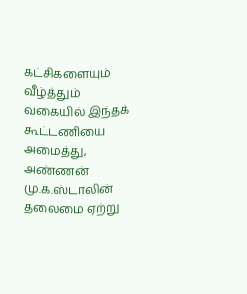கட்சிகளையும் வீழ்த்தும் வகையில் இந்தக் கூட்டணியை அமைத்து, அண்ணன் மு.க.ஸ்டாலின் தலைமை ஏற்று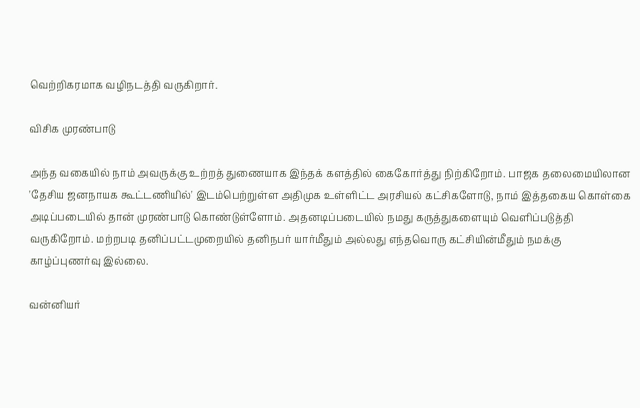வெற்றிகரமாக வழிநடத்தி வருகிறார்.

விசிக முரண்பாடு

அந்த வகையில் நாம் அவருக்கு உற்றத் துணையாக இந்தக் களத்தில் கைகோர்த்து நிற்கிறோம். பாஜக தலைமையிலான 'தேசிய ஜனநாயக கூட்டணியில்' இடம்பெற்றுள்ள அதிமுக உள்ளிட்ட அரசியல் கட்சிகளோடு, நாம் இத்தகைய கொள்கை அடிப்படையில் தான் முரண்பாடு கொண்டுள்ளோம். அதனடிப்படையில் நமது கருத்துகளையும் வெளிப்படுத்தி வருகிறோம். மற்றபடி தனிப்பட்டமுறையில் தனிநபர் யார்மீதும் அல்லது எந்தவொரு கட்சியின்மீதும் நமக்கு காழ்ப்புணர்வு இல்லை.

வன்னியர்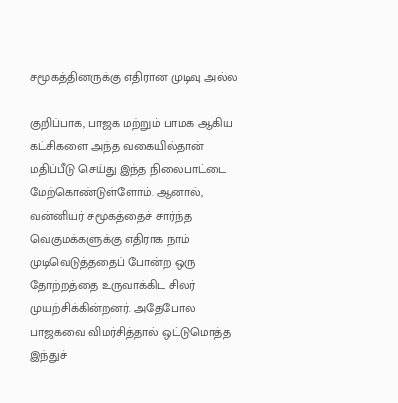சமூகத்தினருக்கு எதிரான முடிவு அல்ல

குறிப்பாக, பாஜக மற்றும் பாமக ஆகிய கட்சிகளை அந்த வகையில்தான் மதிப்பீடு செய்து இந்த நிலைபாட்டை மேற்கொண்டுள்ளோம். ஆனால், வன்னியர் சமூகத்தைச் சார்ந்த வெகுமக்களுக்கு எதிராக நாம் முடிவெடுத்ததைப் போன்ற ஒரு தோற்றத்தை உருவாக்கிட சிலர் முயற்சிக்கின்றனர். அதேபோல பாஜகவை விமர்சித்தால் ஒட்டுமொத்த இந்துச்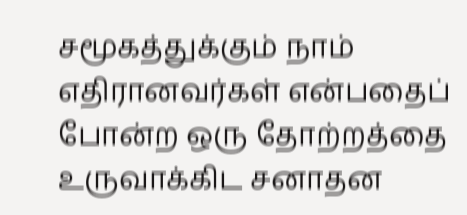சமூகத்துக்கும் நாம் எதிரானவர்கள் என்பதைப் போன்ற ஒரு தோற்றத்தை உருவாக்கிட சனாதன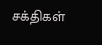சக்திகள்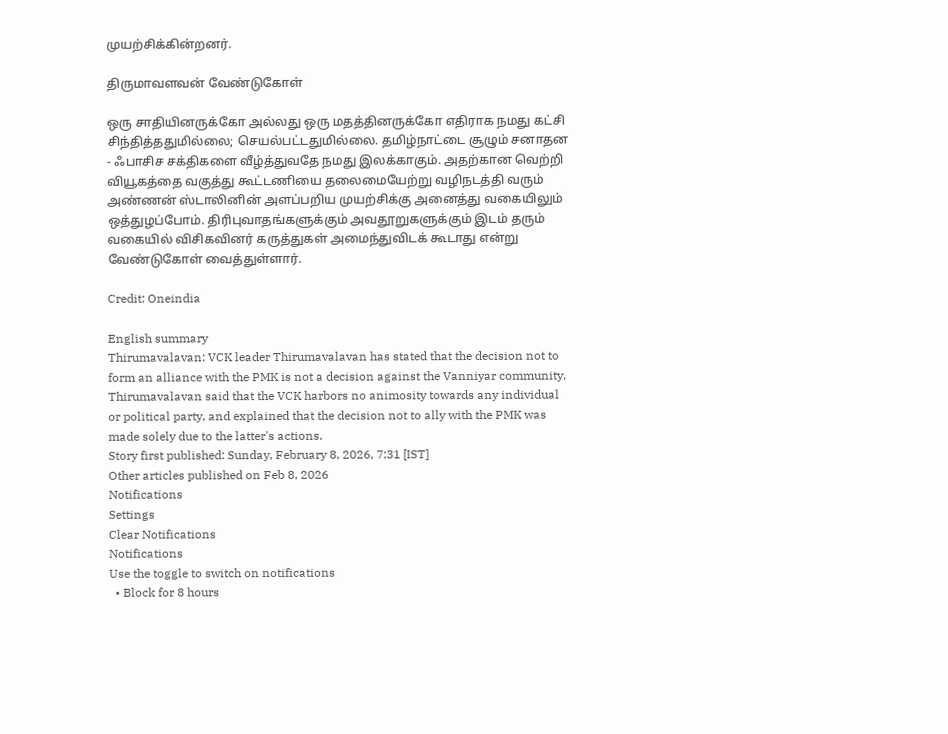முயற்சிக்கின்றனர்.

திருமாவளவன் வேண்டுகோள்

ஒரு சாதியினருக்கோ அல்லது ஒரு மதத்தினருக்கோ எதிராக நமது கட்சி சிந்தித்ததுமில்லை; செயல்பட்டதுமில்லை. தமிழ்நாட்டை சூழும் சனாதன - ஃபாசிச சக்திகளை வீழ்த்துவதே நமது இலக்காகும். அதற்கான வெற்றி வியூகத்தை வகுத்து கூட்டணியை தலைமையேற்று வழிநடத்தி வரும் அண்ணன் ஸ்டாலினின் அளப்பறிய முயற்சிக்கு அனைத்து வகையிலும் ஒத்துழப்போம். திரிபுவாதங்களுக்கும் அவதூறுகளுக்கும் இடம் தரும் வகையில் விசிகவினர் கருத்துகள் அமைந்துவிடக் கூடாது என்று வேண்டுகோள் வைத்துள்ளார்.

Credit: Oneindia

English summary
Thirumavalavan: VCK leader Thirumavalavan has stated that the decision not to form an alliance with the PMK is not a decision against the Vanniyar community. Thirumavalavan said that the VCK harbors no animosity towards any individual or political party, and explained that the decision not to ally with the PMK was made solely due to the latter's actions.
Story first published: Sunday, February 8, 2026, 7:31 [IST]
Other articles published on Feb 8, 2026
Notifications
Settings
Clear Notifications
Notifications
Use the toggle to switch on notifications
  • Block for 8 hours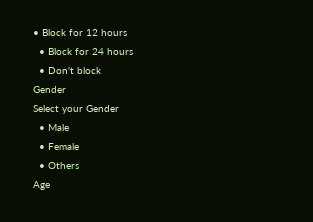• Block for 12 hours
  • Block for 24 hours
  • Don't block
Gender
Select your Gender
  • Male
  • Female
  • Others
Age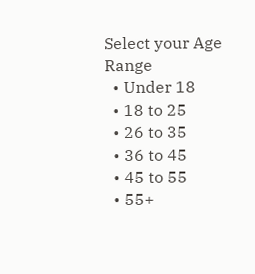Select your Age Range
  • Under 18
  • 18 to 25
  • 26 to 35
  • 36 to 45
  • 45 to 55
  • 55+